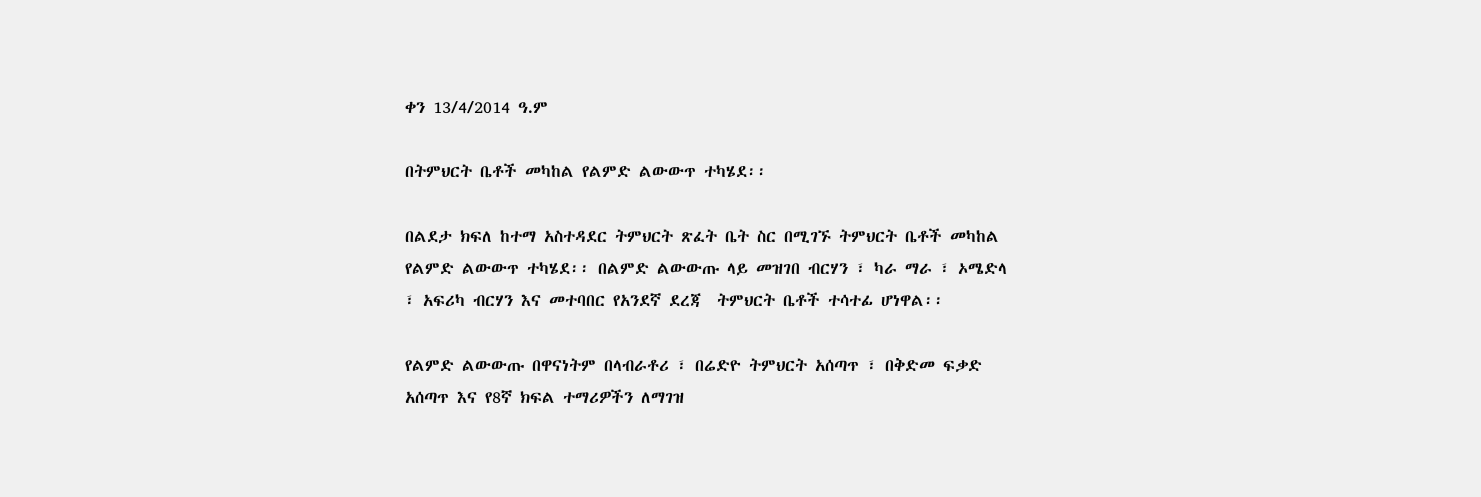ቀን 13/4/2014 ዓ.ም

በትምህርት ቤቶች መካከል የልምድ ልውውጥ ተካሄደ፡፡

በልደታ ክፍለ ከተማ አስተዳደር ትምህርት ጽፈት ቤት ስር በሚገኙ ትምህርት ቤቶች መካከል የልምድ ልውውጥ ተካሄደ፡፡ በልምድ ልውውጡ ላይ መዝገበ ብርሃን ፣ ካራ ማራ ፣ ኦሜድላ ፣ አፍሪካ ብርሃን እና መተባበር የአንደኛ ደረጃ  ትምህርት ቤቶች ተሳተፊ ሆነዋል፡፡

የልምድ ልውውጡ በዋናነትም በላብራቶሪ ፣ በሬድዮ ትምህርት አሰጣጥ ፣ በቅድመ ፍቃድ አሰጣጥ እና የ8ኛ ክፍል ተማሪዎችን ለማገዝ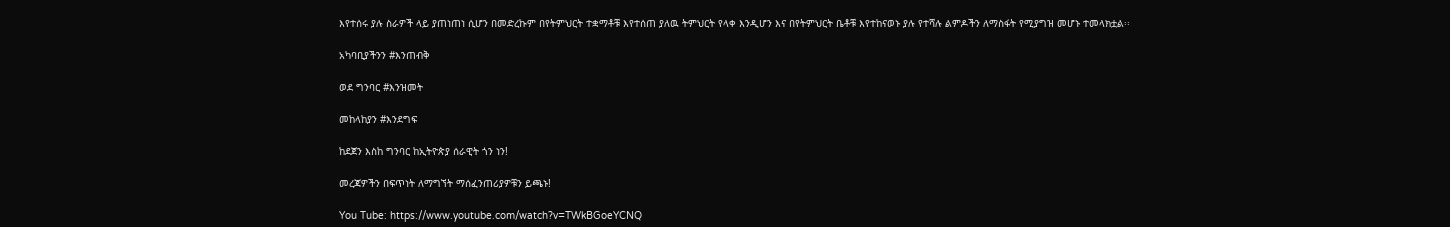እየተሰሩ ያሉ ስራዎች ላይ ያጠነጠነ ሲሆን በመድረኩም በየትምህርት ተቋማቶቹ እየተሰጠ ያለዉ ትምህርት የላቀ እንዲሆን እና በየትምህርት ቤቶቹ እየተከናወኑ ያሉ የተሻሉ ልምዶችን ለማስፋት የሚያግዝ መሆኑ ተመላክቷል፡፡

አካባቢያችንን #እንጠብቅ

ወደ ግንባር #እንዝመት

መከላከያን #እንደግፍ

ከደጀን እስከ ግንባር ከኢትዮጵያ ሰራዊት ጎን ነን!

መረጃዎችን በፍጥነት ለማግኘት ማሰፈንጠሪያዎቹን ይጫኑ!

You Tube: https://www.youtube.com/watch?v=TWkBGoeYCNQ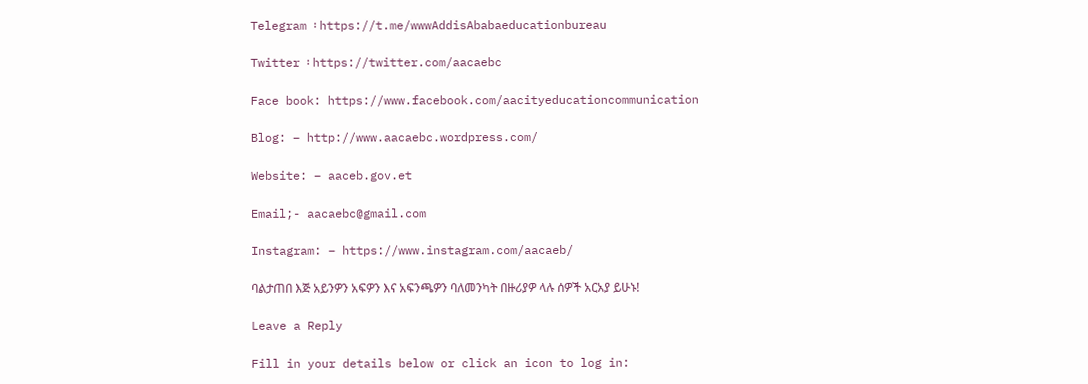Telegram ፡ https://t.me/wwwAddisAbabaeducationbureau

Twitter ፡ https://twitter.com/aacaebc

Face book: https://www.facebook.com/aacityeducationcommunication

Blog: – http://www.aacaebc.wordpress.com/

Website: – aaceb.gov.et

Email;- aacaebc@gmail.com

Instagram: – https://www.instagram.com/aacaeb/

ባልታጠበ እጅ አይንዎን አፍዎን እና አፍንጫዎን ባለመንካት በዙሪያዎ ላሉ ሰዎች አርአያ ይሁኑ!

Leave a Reply

Fill in your details below or click an icon to log in: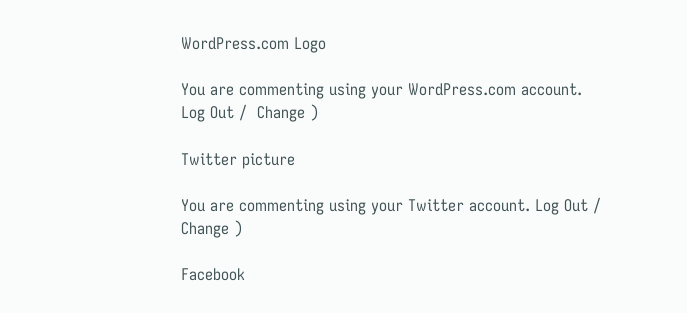WordPress.com Logo

You are commenting using your WordPress.com account. Log Out /  Change )

Twitter picture

You are commenting using your Twitter account. Log Out /  Change )

Facebook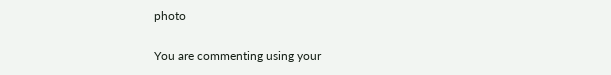photo

You are commenting using your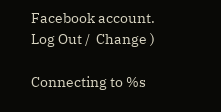Facebook account. Log Out /  Change )

Connecting to %s